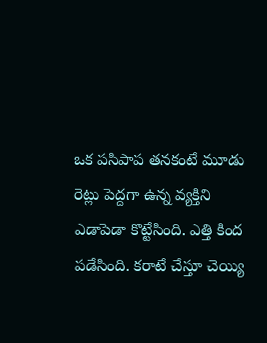ఒక పసిపాప తనకంటే మూడు రెట్లు పెద్దగా ఉన్న వ్యక్తిని ఎడాపెడా కొట్టేసింది. ఎత్తి కింద పడేసింది. కరాటే చేస్తూ చెయ్యి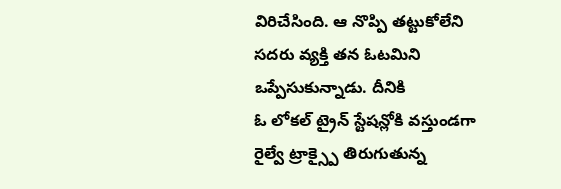విరిచేసింది. ఆ నొప్పి తట్టుకోలేని సదరు వ్యక్తి తన ఓటమిని ఒప్పేసుకున్నాడు. దీనికి
ఓ లోకల్ ట్రైన్ స్టేషన్లోకి వస్తుండగా రైల్వే ట్రాక్స్పై తిరుగుతున్న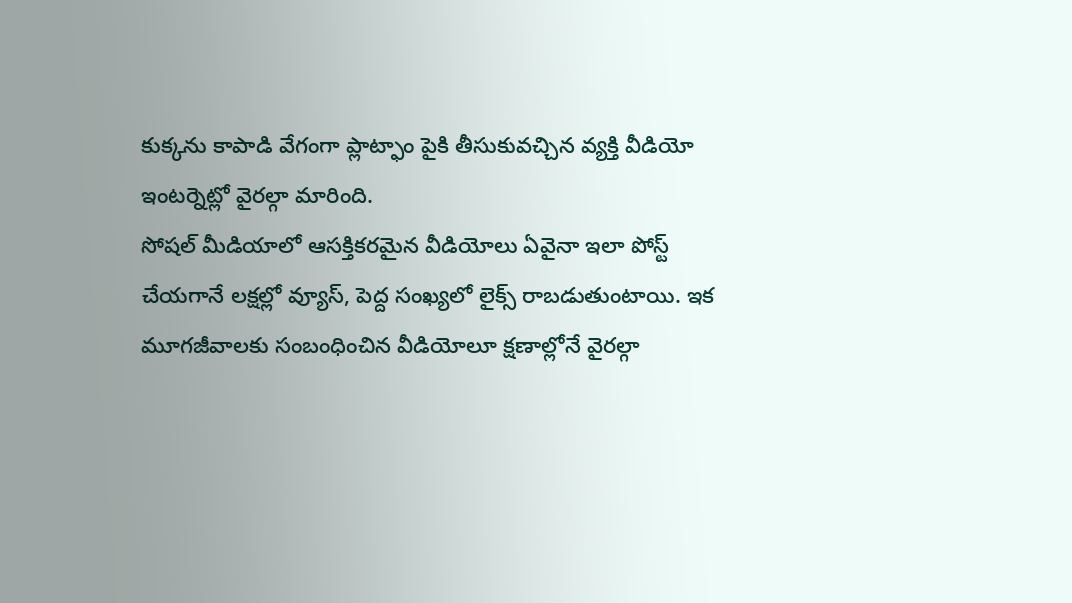కుక్కను కాపాడి వేగంగా ప్లాట్ఫాం పైకి తీసుకువచ్చిన వ్యక్తి వీడియో ఇంటర్నెట్లో వైరల్గా మారింది.
సోషల్ మీడియాలో ఆసక్తికరమైన వీడియోలు ఏవైనా ఇలా పోస్ట్ చేయగానే లక్షల్లో వ్యూస్, పెద్ద సంఖ్యలో లైక్స్ రాబడుతుంటాయి. ఇక మూగజీవాలకు సంబంధించిన వీడియోలూ క్షణాల్లోనే వైరల్గా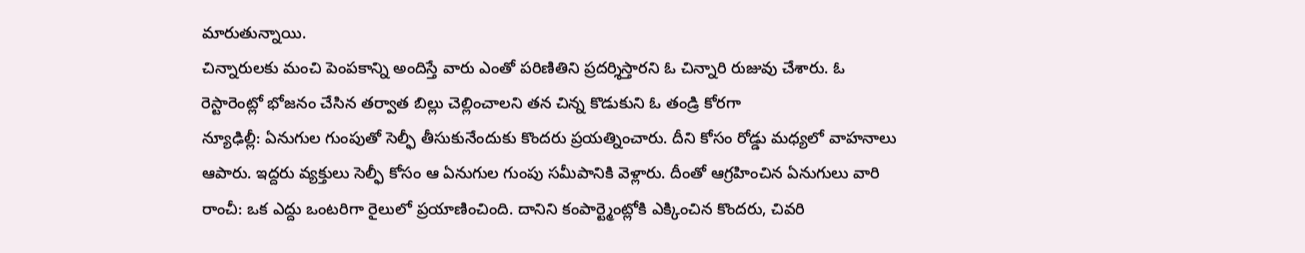మారుతున్నాయి.
చిన్నారులకు మంచి పెంపకాన్ని అందిస్తే వారు ఎంతో పరిణితిని ప్రదర్శిస్తారని ఓ చిన్నారి రుజువు చేశారు. ఓ రెస్టారెంట్లో భోజనం చేసిన తర్వాత బిల్లు చెల్లించాలని తన చిన్న కొడుకుని ఓ తండ్రి కోరగా
న్యూఢిల్లీ: ఏనుగుల గుంపుతో సెల్ఫీ తీసుకునేందుకు కొందరు ప్రయత్నించారు. దీని కోసం రోడ్డు మధ్యలో వాహనాలు ఆపారు. ఇద్దరు వ్యక్తులు సెల్ఫీ కోసం ఆ ఏనుగుల గుంపు సమీపానికి వెళ్లారు. దీంతో ఆగ్రహించిన ఏనుగులు వారి
రాంచీ: ఒక ఎద్దు ఒంటరిగా రైలులో ప్రయాణించింది. దానిని కంపార్ట్మెంట్లోకి ఎక్కించిన కొందరు, చివరి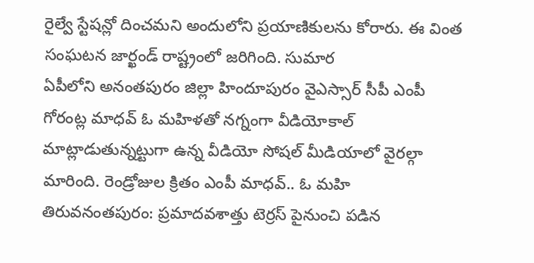రైల్వే స్టేషన్లో దించమని అందులోని ప్రయాణికులను కోరారు. ఈ వింత సంఘటన జార్ఖండ్ రాష్ట్రంలో జరిగింది. సుమార
ఏపీలోని అనంతపురం జిల్లా హిందూపురం వైఎస్సార్ సీపీ ఎంపీ గోరంట్ల మాధవ్ ఓ మహిళతో నగ్నంగా వీడియోకాల్ మాట్లాడుతున్నట్టుగా ఉన్న వీడియో సోషల్ మీడియాలో వైరల్గా మారింది. రెండ్రోజుల క్రితం ఎంపీ మాధవ్.. ఓ మహి
తిరువనంతపురం: ప్రమాదవశాత్తు టెర్రస్ పైనుంచి పడిన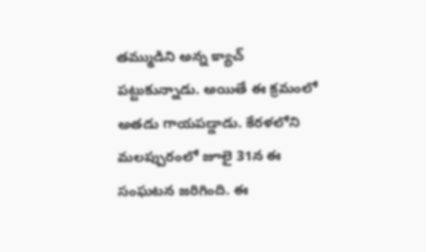తమ్ముడిని అన్న క్యాచ్ పట్టుకున్నాడు. అయితే ఈ క్రమంలో అతడు గాయపడ్డాడు. కేరళలోని మలప్పురంలో జూలై 31న ఈ సంఘటన జరిగింది. ఈ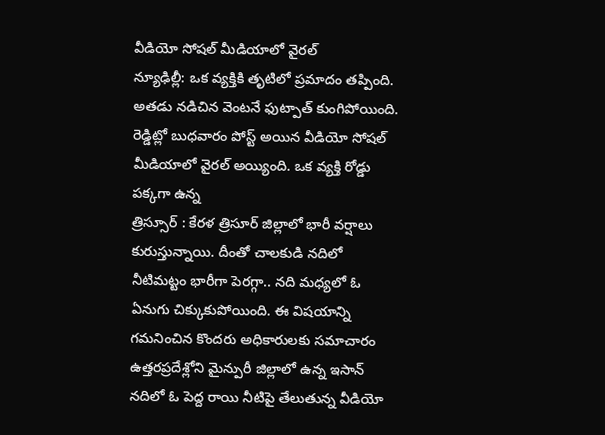వీడియో సోషల్ మీడియాలో వైరల్
న్యూఢిల్లీ: ఒక వ్యక్తికి తృటిలో ప్రమాదం తప్పింది. అతడు నడిచిన వెంటనే ఫుట్పాత్ కుంగిపోయింది. రెడ్డిట్లో బుధవారం పోస్ట్ అయిన వీడియో సోషల్ మీడియాలో వైరల్ అయ్యింది. ఒక వ్యక్తి రోడ్డు పక్కగా ఉన్న
త్రిస్సూర్ : కేరళ త్రిసూర్ జిల్లాలో భారీ వర్షాలు కురుస్తున్నాయి. దీంతో చాలకుడి నదిలో నీటిమట్టం భారీగా పెరగ్గా.. నది మధ్యలో ఓ ఏనుగు చిక్కుకుపోయింది. ఈ విషయాన్ని గమనించిన కొందరు అధికారులకు సమాచారం
ఉత్తరప్రదేశ్లోని మైన్పురీ జిల్లాలో ఉన్న ఇసాన్ నదిలో ఓ పెద్ద రాయి నీటిపై తేలుతున్న వీడియో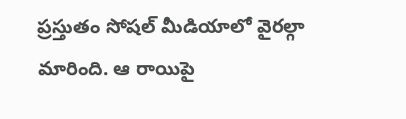ప్రస్తుతం సోషల్ మీడియాలో వైరల్గా మారింది. ఆ రాయిపై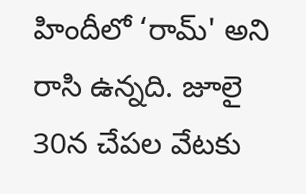హిందీలో ‘రామ్' అని రాసి ఉన్నది. జూలై 30న చేపల వేటకు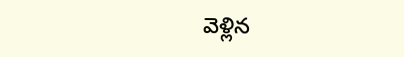వెళ్లిన